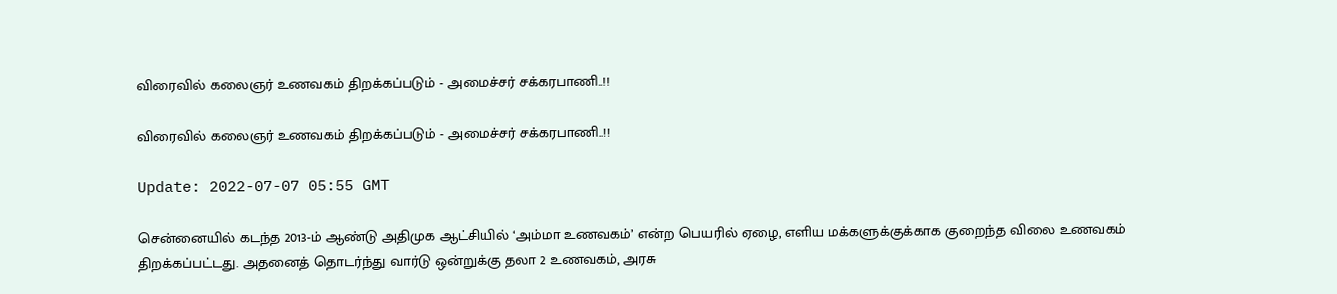விரைவில் கலைஞர் உணவகம் திறக்கப்படும் - அமைச்சர் சக்கரபாணி..!!

விரைவில் கலைஞர் உணவகம் திறக்கப்படும் - அமைச்சர் சக்கரபாணி..!!

Update: 2022-07-07 05:55 GMT

சென்னையில் கடந்த 2013-ம் ஆண்டு அதிமுக ஆட்சியில் ‘அம்மா உணவகம்’ என்ற பெயரில் ஏழை, எளிய மக்களுக்குக்காக குறைந்த விலை உணவகம் திறக்கப்பட்டது. அதனைத் தொடர்ந்து வார்டு ஒன்றுக்கு தலா 2 உணவகம், அரசு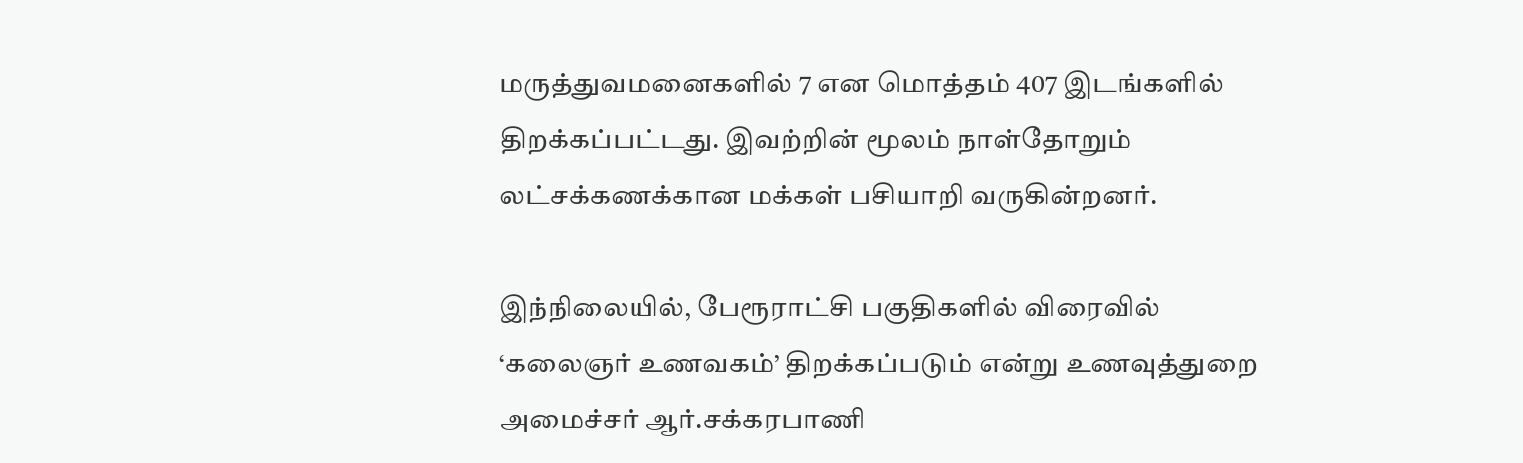மருத்துவமனைகளில் 7 என மொத்தம் 407 இடங்களில் திறக்கப்பட்டது. இவற்றின் மூலம் நாள்தோறும் லட்சக்கணக்கான மக்கள் பசியாறி வருகின்றனர்.

இந்நிலையில், பேரூராட்சி பகுதிகளில் விரைவில் ‘கலைஞர் உணவகம்’ திறக்கப்படும் என்று உணவுத்துறை அமைச்சர் ஆர்.சக்கரபாணி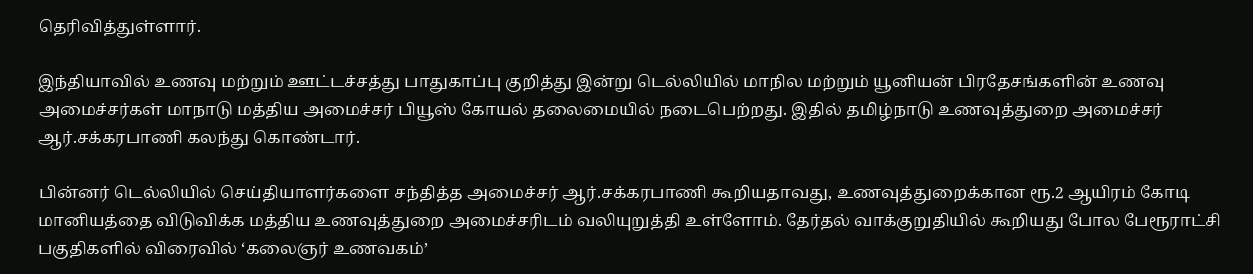தெரிவித்துள்ளார்.

இந்தியாவில் உணவு மற்றும் ஊட்டச்சத்து பாதுகாப்பு குறித்து இன்று டெல்லியில் மாநில மற்றும் யூனியன் பிரதேசங்களின் உணவு அமைச்சர்கள் மாநாடு மத்திய அமைச்சர் பியூஸ் கோயல் தலைமையில் நடைபெற்றது. இதில் தமிழ்நாடு உணவுத்துறை அமைச்சர் ஆர்.சக்கரபாணி கலந்து கொண்டார்.

பின்னர் டெல்லியில் செய்தியாளர்களை சந்தித்த அமைச்சர் ஆர்.சக்கரபாணி கூறியதாவது, உணவுத்துறைக்கான ரூ.2 ஆயிரம் கோடி மானியத்தை விடுவிக்க மத்திய உணவுத்துறை அமைச்சரிடம் வலியுறுத்தி உள்ளோம். தேர்தல் வாக்குறுதியில் கூறியது போல பேரூராட்சி பகுதிகளில் விரைவில் ‘கலைஞர் உணவகம்’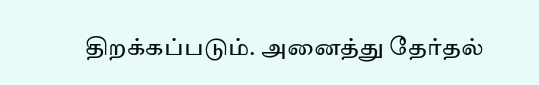திறக்கப்படும். அனைத்து தேர்தல்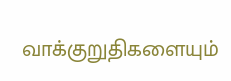வாக்குறுதிகளையும்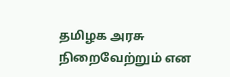தமிழக அரசு நிறைவேற்றும் என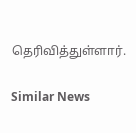தெரிவித்துள்ளார்.

Similar News